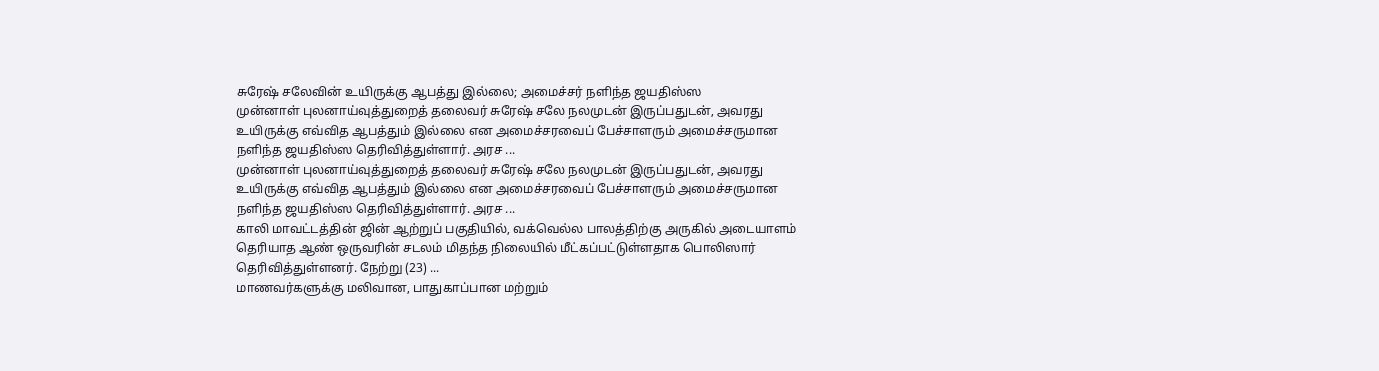சுரேஷ் சலேவின் உயிருக்கு ஆபத்து இல்லை; அமைச்சர் நளிந்த ஜயதிஸ்ஸ
முன்னாள் புலனாய்வுத்துறைத் தலைவர் சுரேஷ் சலே நலமுடன் இருப்பதுடன், அவரது உயிருக்கு எவ்வித ஆபத்தும் இல்லை என அமைச்சரவைப் பேச்சாளரும் அமைச்சருமான நளிந்த ஜயதிஸ்ஸ தெரிவித்துள்ளார். அரச ...
முன்னாள் புலனாய்வுத்துறைத் தலைவர் சுரேஷ் சலே நலமுடன் இருப்பதுடன், அவரது உயிருக்கு எவ்வித ஆபத்தும் இல்லை என அமைச்சரவைப் பேச்சாளரும் அமைச்சருமான நளிந்த ஜயதிஸ்ஸ தெரிவித்துள்ளார். அரச ...
காலி மாவட்டத்தின் ஜின் ஆற்றுப் பகுதியில், வக்வெல்ல பாலத்திற்கு அருகில் அடையாளம் தெரியாத ஆண் ஒருவரின் சடலம் மிதந்த நிலையில் மீட்கப்பட்டுள்ளதாக பொலிஸார் தெரிவித்துள்ளனர். நேற்று (23) ...
மாணவர்களுக்கு மலிவான, பாதுகாப்பான மற்றும்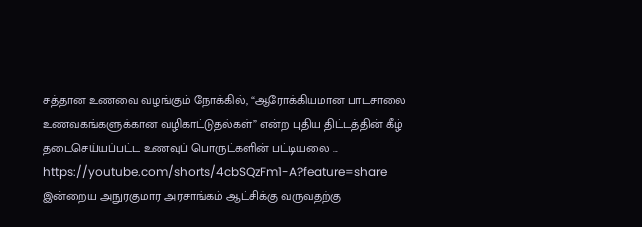சத்தான உணவை வழங்கும் நோக்கில், “ஆரோக்கியமான பாடசாலை உணவகங்களுக்கான வழிகாட்டுதல்கள்” என்ற புதிய திட்டத்தின் கீழ் தடைசெய்யப்பட்ட உணவுப் பொருட்களின் பட்டியலை ...
https://youtube.com/shorts/4cbSQzFm1-A?feature=share
இன்றைய அநுரகுமார அரசாங்கம் ஆட்சிக்கு வருவதற்கு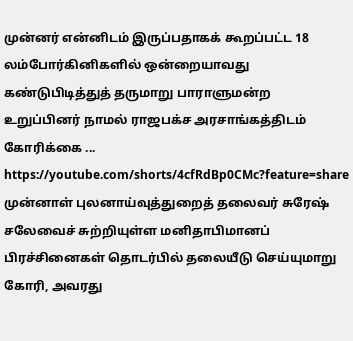முன்னர் என்னிடம் இருப்பதாகக் கூறப்பட்ட 18 லம்போர்கினிகளில் ஒன்றையாவது கண்டுபிடித்துத் தருமாறு பாராளுமன்ற உறுப்பினர் நாமல் ராஜபக்ச அரசாங்கத்திடம் கோரிக்கை ...
https://youtube.com/shorts/4cfRdBp0CMc?feature=share
முன்னாள் புலனாய்வுத்துறைத் தலைவர் சுரேஷ் சலேவைச் சுற்றியுள்ள மனிதாபிமானப் பிரச்சினைகள் தொடர்பில் தலையீடு செய்யுமாறு கோரி, அவரது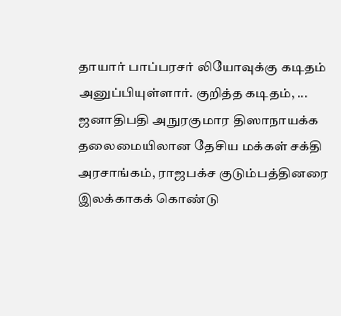தாயார் பாப்பரசர் லியோவுக்கு கடிதம் அனுப்பியுள்ளார். குறித்த கடிதம், ...
ஜனாதிபதி அநுரகுமார திஸாநாயக்க தலைமையிலான தேசிய மக்கள் சக்தி அரசாங்கம், ராஜபக்ச குடும்பத்தினரை இலக்காகக் கொண்டு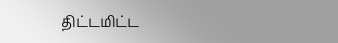திட்டமிட்ட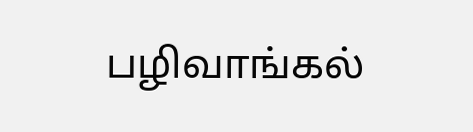பழிவாங்கல்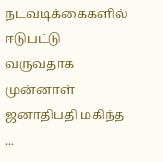நடவடிக்கைகளில் ஈடுபட்டு வருவதாக முன்னாள் ஜனாதிபதி மகிந்த ...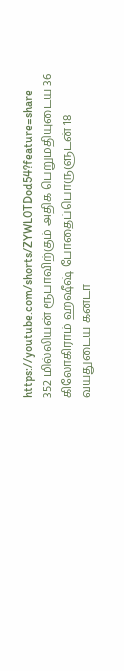https://youtube.com/shorts/ZYWL0TDod54?feature=share
352 மில்லியன் ரூபாவிற்கும் அதிக பெறுமதியுடைய 36 கிலோகிராம் ஹஷீஷ் போதைப்பொருளுடன் 18 வயதுடைய கனடா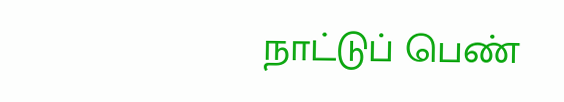நாட்டுப் பெண்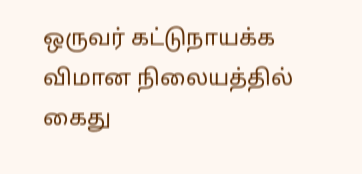ஒருவர் கட்டுநாயக்க விமான நிலையத்தில் கைது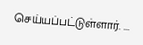செய்யப்பட்டுள்ளார். ...